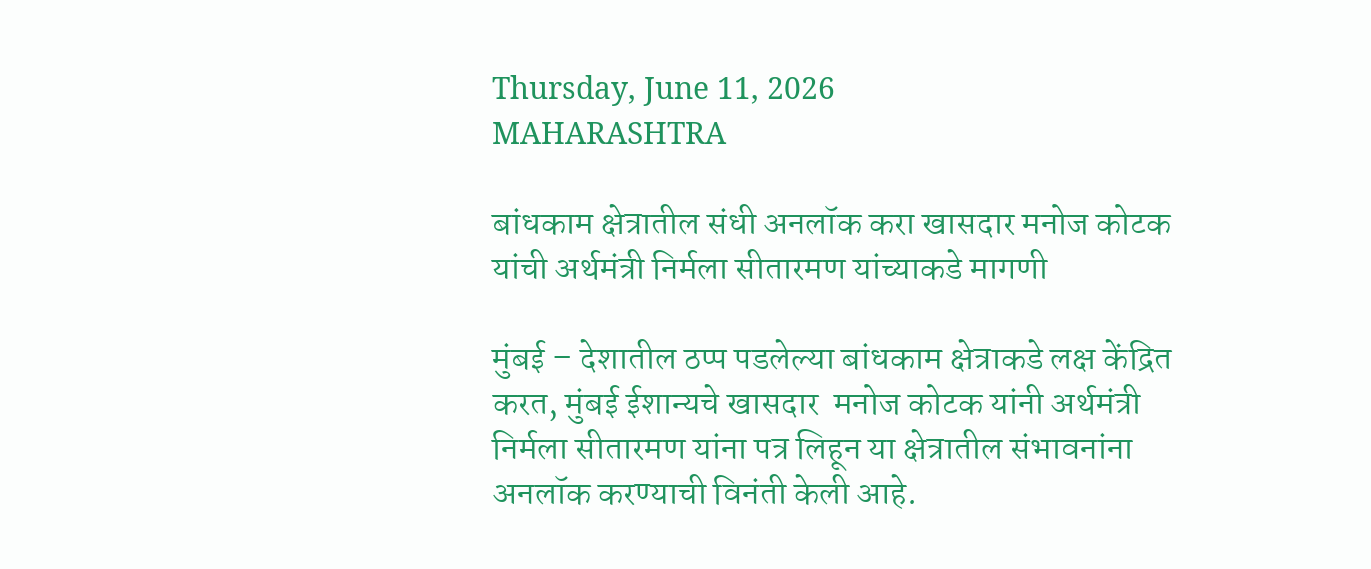Thursday, June 11, 2026
MAHARASHTRA

बांधकाम क्षेत्रातील संधी अनलॉक करा खासदार मनोज कोटक यांची अर्थमंत्री निर्मला सीतारमण यांच्याकडे मागणी

मुंबई – देशातील ठप्प पडलेल्या बांधकाम क्षेत्राकडे लक्ष केंद्रित करत, मुंबई ईशान्यचे खासदार  मनोज कोटक यांनी अर्थमंत्री निर्मला सीतारमण यांना पत्र लिहून या क्षेत्रातील संभावनांना अनलॉक करण्याची विनंती केली आहे.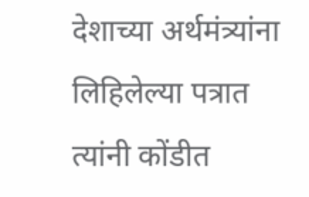देशाच्या अर्थमंत्र्यांना लिहिलेल्या पत्रात त्यांनी कोंडीत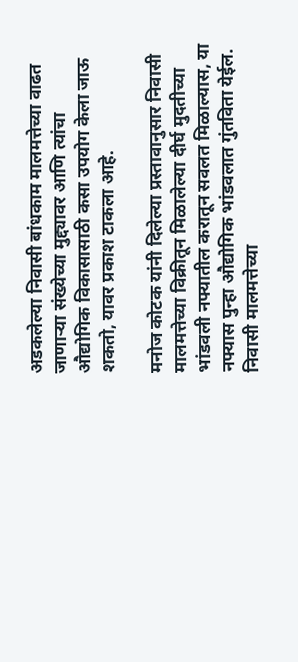अडकलेल्या निवासी बांधकाम मालमत्तेच्या वाढत जाणाऱ्या संख्येच्या मुद्द्यावर आणि त्यांचा औद्योगिक विकासासाठी कसा उपयोग केला जाऊ शकतो, यावर प्रकाश टाकला आहे.

मनोज कोटक यांनी दिलेल्या प्रस्तावानुसार निवासी मालमत्तेच्या विक्रीतून मिळालेल्या दीर्घ मुदतीच्या भांडवली नफ्यातील करातून सवलत मिळाल्यास, या नफ्यास पुन्हा औद्योगिक भांडवलात गुंतविता येईल. निवासी मालमत्तेच्या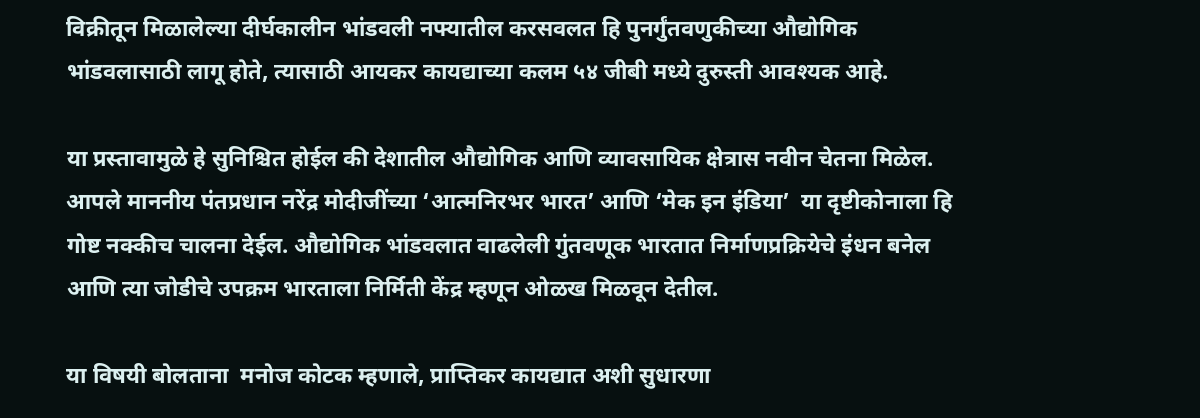विक्रीतून मिळालेल्या दीर्घकालीन भांडवली नफ्यातील करसवलत हि पुनर्गुंतवणुकीच्या औद्योगिक भांडवलासाठी लागू होते, त्यासाठी आयकर कायद्याच्या कलम ५४ जीबी मध्ये दुरुस्ती आवश्यक आहे.

या प्रस्तावामुळे हे सुनिश्चित होईल की देशातील औद्योगिक आणि व्यावसायिक क्षेत्रास नवीन चेतना मिळेल. आपले माननीय पंतप्रधान नरेंद्र मोदीजींच्या ‘आत्मनिरभर भारत’ आणि ‘मेक इन इंडिया’  या दृष्टीकोनाला हि गोष्ट नक्कीच चालना देईल. औद्योगिक भांडवलात वाढलेली गुंतवणूक भारतात निर्माणप्रक्रियेचे इंधन बनेल आणि त्या जोडीचे उपक्रम भारताला निर्मिती केंद्र म्हणून ओळख मिळवून देतील.

या विषयी बोलताना  मनोज कोटक म्हणाले, प्राप्तिकर कायद्यात अशी सुधारणा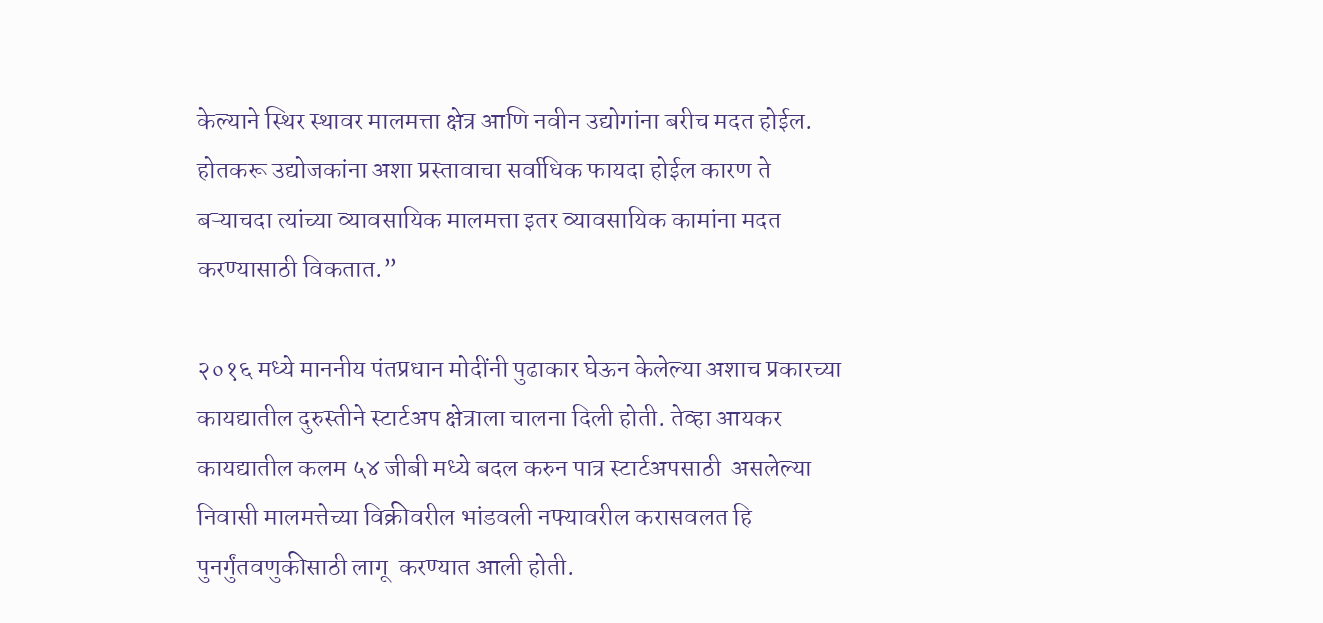केल्याने स्थिर स्थावर मालमत्ता क्षेत्र आणि नवीन उद्योगांना बरीच मदत होईल. होतकरू उद्योजकांना अशा प्रस्तावाचा सर्वाधिक फायदा होईल कारण ते बऱ्याचदा त्यांच्या व्यावसायिक मालमत्ता इतर व्यावसायिक कामांना मदत करण्यासाठी विकतात.”

२०१६ मध्ये माननीय पंतप्रधान मोदींनी पुढाकार घेऊन केलेल्या अशाच प्रकारच्या कायद्यातील दुरुस्तीने स्टार्टअप क्षेत्राला चालना दिली होती. तेव्हा आयकर कायद्यातील कलम ५४ जीबी मध्ये बदल करुन पात्र स्टार्टअपसाठी  असलेल्या निवासी मालमत्तेच्या विक्रीवरील भांडवली नफ्यावरील करासवलत हि  पुनर्गुंतवणुकीसाठी लागू  करण्यात आली होती.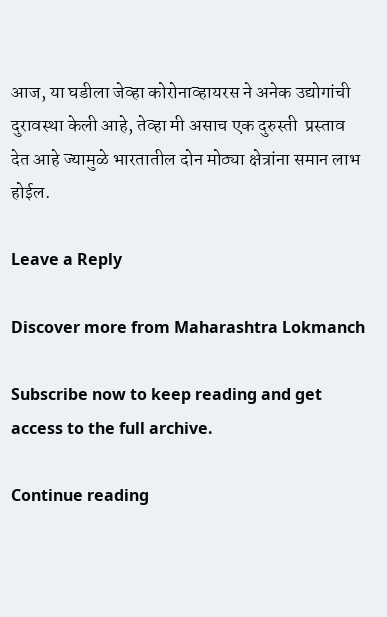आज, या घडीला जेव्हा कोरोनाव्हायरस ने अनेक उद्योगांची दुरावस्था केली आहे, तेव्हा मी असाच एक दुरुस्ती  प्रस्ताव देत आहे ज्यामुळे भारतातील दोन मोठ्या क्षेत्रांना समान लाभ होईल.

Leave a Reply

Discover more from Maharashtra Lokmanch

Subscribe now to keep reading and get access to the full archive.

Continue reading